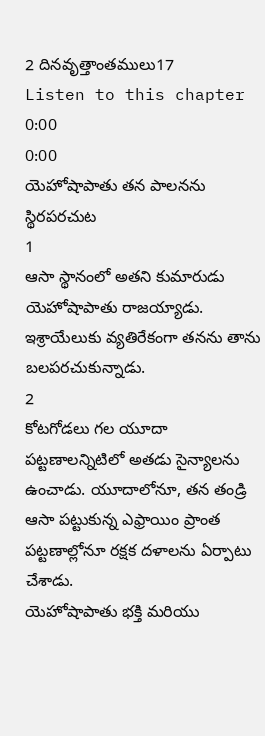2 దినవృత్తాంతములు17
Listen to this chapter
0:00
0:00
యెహోషాపాతు తన పాలనను స్థిరపరచుట
1
ఆసా స్థానంలో అతని కుమారుడు యెహోషాపాతు రాజయ్యాడు. ఇశ్రాయేలుకు వ్యతిరేకంగా తనను తాను బలపరచుకున్నాడు.
2
కోటగోడలు గల యూదా పట్టణాలన్నిటిలో అతడు సైన్యాలను ఉంచాడు. యూదాలోనూ, తన తండ్రి ఆసా పట్టుకున్న ఎఫ్రాయిం ప్రాంత పట్టణాల్లోనూ రక్షక దళాలను ఏర్పాటు చేశాడు.
యెహోషాపాతు భక్తి మరియు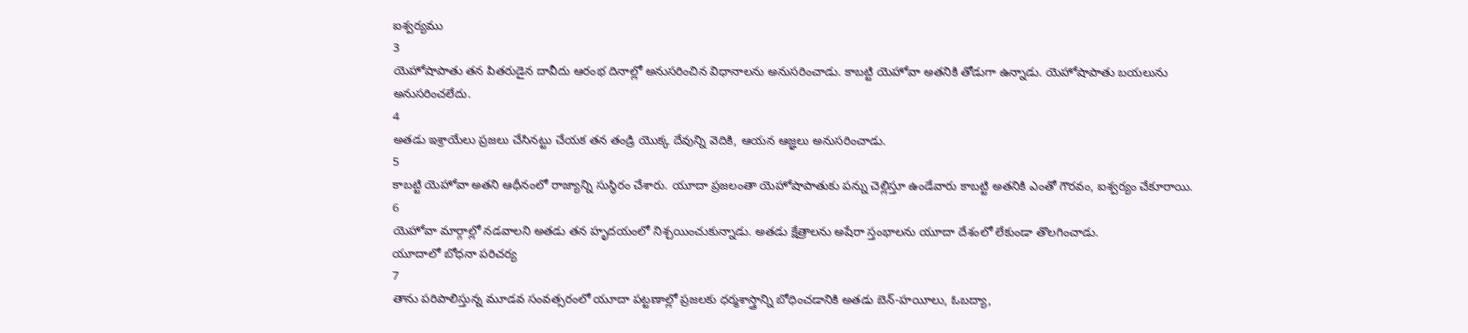ఐశ్వర్యము
3
యెహోషాపాతు తన పితరుడైన దావీదు ఆరంభ దినాల్లో అనుసరించిన విధానాలను అనుసరించాడు. కాబట్టి యెహోవా అతనికి తోడుగా ఉన్నాడు. యెహోషాపాతు బయలును అనుసరించలేదు.
4
అతడు ఇశ్రాయేలు ప్రజలు చేసినట్టు చేయక తన తండ్రి యొక్క దేవున్ని వెదికి, ఆయన ఆజ్ఞలు అనుసరించాడు.
5
కాబట్టి యెహోవా అతని ఆధీనంలో రాజ్యాన్ని సుస్థిరం చేశారు. యూదా ప్రజలంతా యెహోషాపాతుకు పన్ను చెల్లిస్తూ ఉండేవారు కాబట్టి అతనికి ఎంతో గౌరవం, ఐశ్వర్యం చేకూరాయి.
6
యెహోవా మార్గాల్లో నడవాలని అతడు తన హృదయంలో నిశ్చయించుకున్నాడు. అతడు క్షేత్రాలను అషేరా స్తంభాలను యూదా దేశంలో లేకుండా తొలగించాడు.
యూదాలో బోధనా పరిచర్య
7
తాను పరిపాలిస్తున్న మూడవ సంవత్సరంలో యూదా పట్టణాల్లో ప్రజలకు ధర్మశాస్త్రాన్ని బోధించడానికి అతడు బెన్-హయీలు, ఓబద్యా,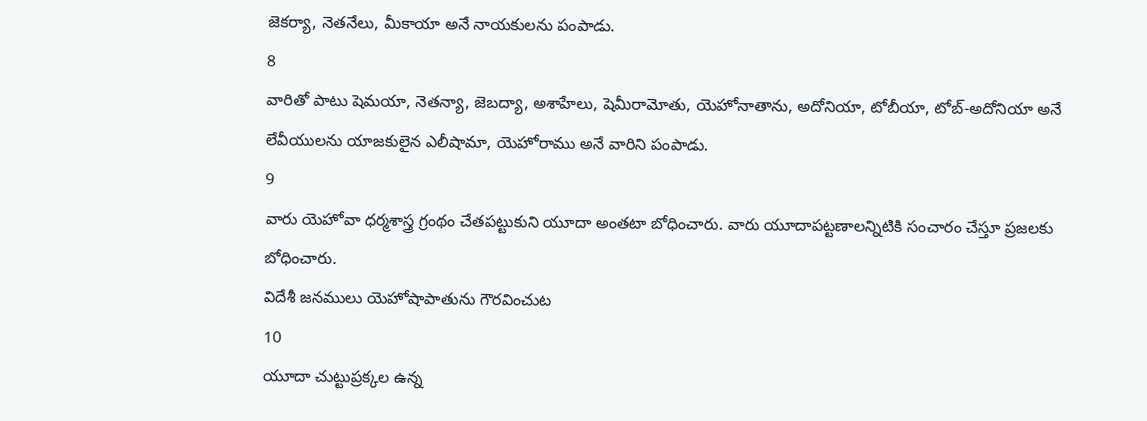జెకర్యా, నెతనేలు, మీకాయా అనే నాయకులను పంపాడు.
8
వారితో పాటు షెమయా, నెతన్యా, జెబద్యా, అశాహేలు, షెమీరామోతు, యెహోనాతాను, అదోనియా, టోబీయా, టోబ్-అదోనియా అనే లేవీయులను యాజకులైన ఎలీషామా, యెహోరాము అనే వారిని పంపాడు.
9
వారు యెహోవా ధర్మశాస్త్ర గ్రంథం చేతపట్టుకుని యూదా అంతటా బోధించారు. వారు యూదాపట్టణాలన్నిటికి సంచారం చేస్తూ ప్రజలకు బోధించారు.
విదేశీ జనములు యెహోషాపాతును గౌరవించుట
10
యూదా చుట్టుప్రక్కల ఉన్న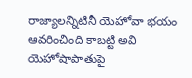రాజ్యాలన్నిటినీ యెహోవా భయం ఆవరించింది కాబట్టి అవి యెహోషాపాతుపై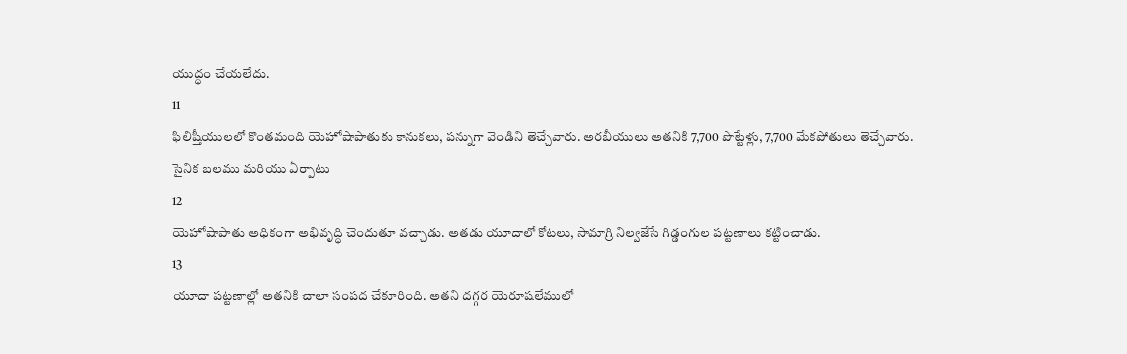యుద్ధం చేయలేదు.
11
ఫిలిష్తీయులలో కొంతమంది యెహోషాపాతుకు కానుకలు, పన్నుగా వెండిని తెచ్చేవారు. అరబీయులు అతనికి 7,700 పొట్టేళ్లు, 7,700 మేకపోతులు తెచ్చేవారు.
సైనిక బలము మరియు ఏర్పాటు
12
యెహోషాపాతు అధికంగా అభివృద్ధి చెందుతూ వచ్చాడు. అతడు యూదాలో కోటలు, సామాగ్రి నిల్వజేసే గిడ్డంగుల పట్టణాలు కట్టించాడు.
13
యూదా పట్టణాల్లో అతనికి చాలా సంపద చేకూరింది. అతని దగ్గర యెరూషలేములో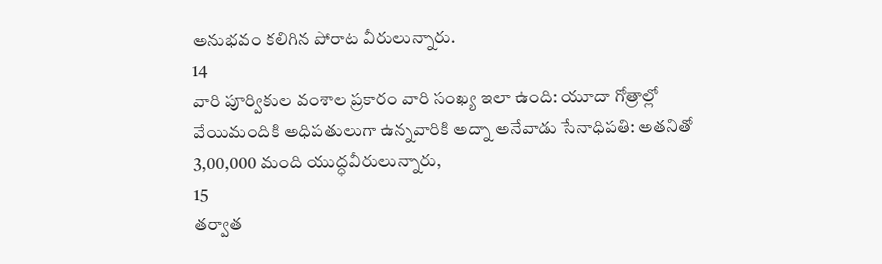అనుభవం కలిగిన పోరాట వీరులున్నారు.
14
వారి పూర్వికుల వంశాల ప్రకారం వారి సంఖ్య ఇలా ఉంది: యూదా గోత్రాల్లో వేయిమందికి అధిపతులుగా ఉన్నవారికి అద్నా అనేవాడు సేనాధిపతి: అతనితో 3,00,000 మంది యుద్ధవీరులున్నారు,
15
తర్వాత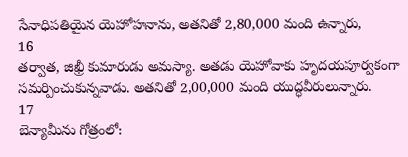సేనాధిపతియైన యెహోహనాను, అతనితో 2,80,000 మంది ఉన్నారు,
16
తర్వాత, జిఖ్రీ కుమారుడు అమస్యా. అతడు యెహోవాకు హృదయపూర్వకంగా సమర్పించుకున్నవాడు. అతనితో 2,00,000 మంది యుద్ధవీరులున్నారు.
17
బెన్యామీను గోత్రంలో: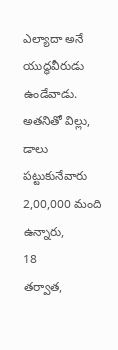ఎల్యాదా అనే యుద్ధవీరుడు ఉండేవాడు. అతనితో విల్లు, డాలు పట్టుకునేవారు 2,00,000 మంది ఉన్నారు,
18
తర్వాత,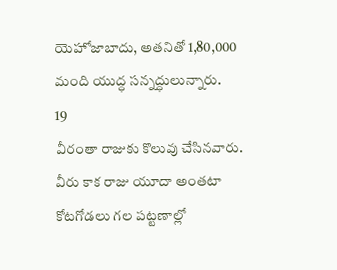యెహోజాబాదు, అతనితో 1,80,000 మంది యుద్ధ సన్నద్ధులున్నారు.
19
వీరంతా రాజుకు కొలువు చేసినవారు. వీరు కాక రాజు యూదా అంతటా కోటగోడలు గల పట్టణాల్లో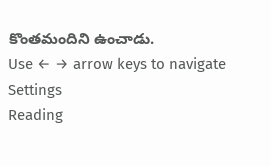కొంతమందిని ఉంచాడు.
Use ← → arrow keys to navigate
Settings
Reading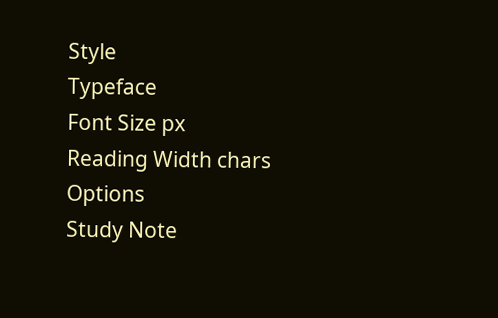Style
Typeface
Font Size px
Reading Width chars
Options
Study Note